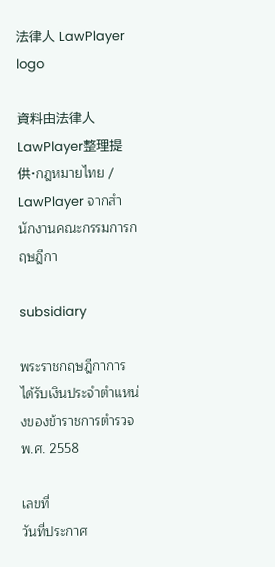法律人 LawPlayer logo

資料由法律人 LawPlayer整理提供·กฎหมายไทย / LawPlayer จากสำนักงานคณะกรรมการกฤษฎีกา

subsidiary

พระราชกฤษฎีกาการได้รับเงินประจำตำแหน่งของข้าราชการตำรวจ พ.ศ. 2558

เลขที่
วันที่ประกาศ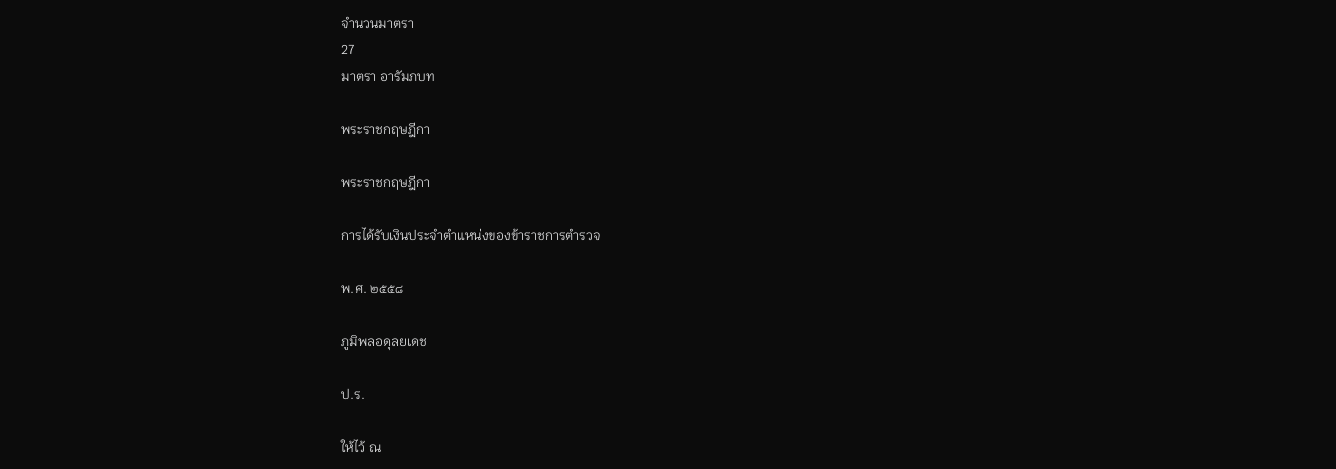จำนวนมาตรา
27
มาตรา อารัมภบท

พระราชกฤษฎีกา

พระราชกฤษฎีกา

การได้รับเงินประจำตำแหน่งของข้าราชการตำรวจ

พ.ศ. ๒๕๕๘

ภูมิพลอดุลยเดช

ป.ร.

ให้ไว้ ณ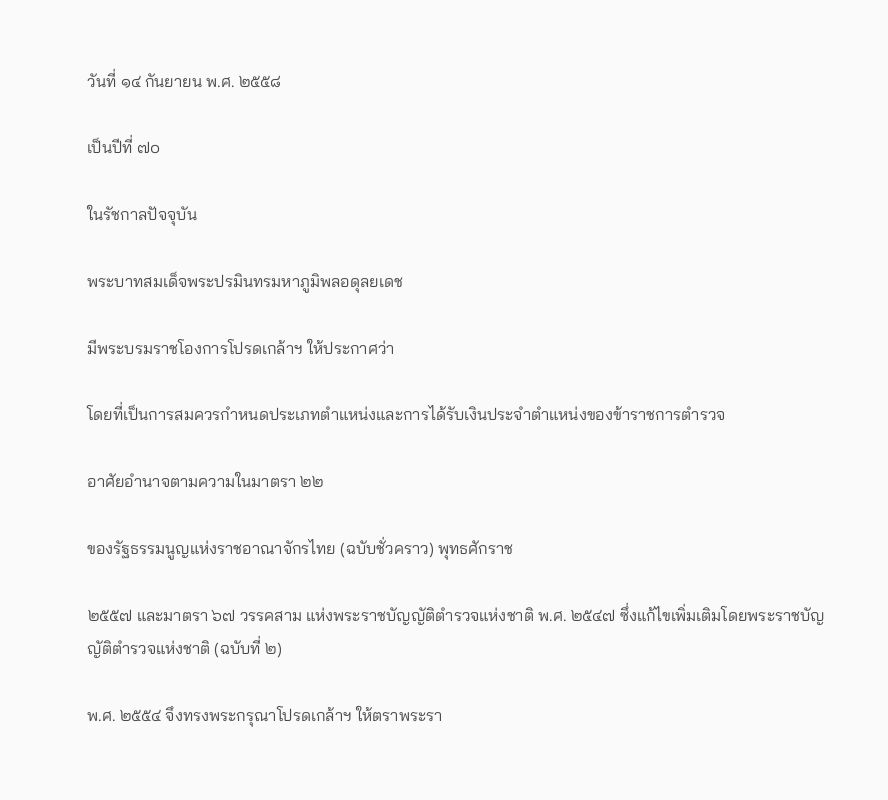วันที่ ๑๔ กันยายน พ.ศ. ๒๕๕๘

เป็นปีที่ ๗๐

ในรัชกาลปัจจุบัน

พระบาทสมเด็จพระปรมินทรมหาภูมิพลอดุลยเดช

มีพระบรมราชโองการโปรดเกล้าฯ ให้ประกาศว่า

โดยที่เป็นการสมควรกำหนดประเภทตำแหน่งและการได้รับเงินประจำตำแหน่งของข้าราชการตำรวจ

อาศัยอำนาจตามความในมาตรา ๒๒

ของรัฐธรรมนูญแห่งราชอาณาจักรไทย (ฉบับชั่วคราว) พุทธศักราช

๒๕๕๗ และมาตรา ๖๗ วรรคสาม แห่งพระราชบัญญัติตำรวจแห่งชาติ พ.ศ. ๒๕๔๗ ซึ่งแก้ไขเพิ่มเติมโดยพระราชบัญญัติตำรวจแห่งชาติ (ฉบับที่ ๒)

พ.ศ. ๒๕๕๔ จึงทรงพระกรุณาโปรดเกล้าฯ ให้ตราพระรา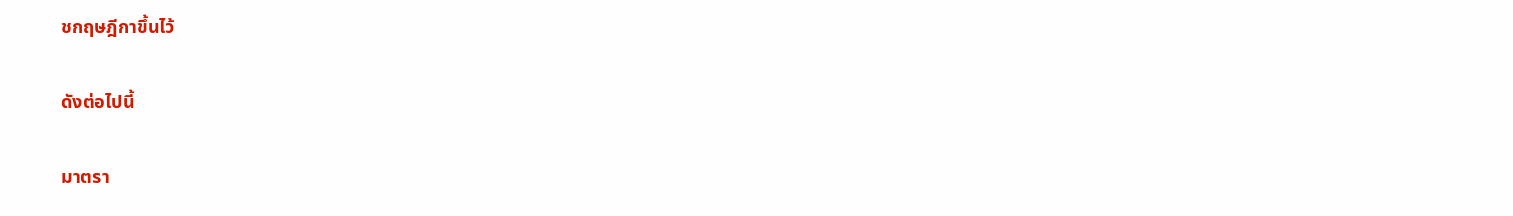ชกฤษฎีกาขึ้นไว้

ดังต่อไปนี้

มาตรา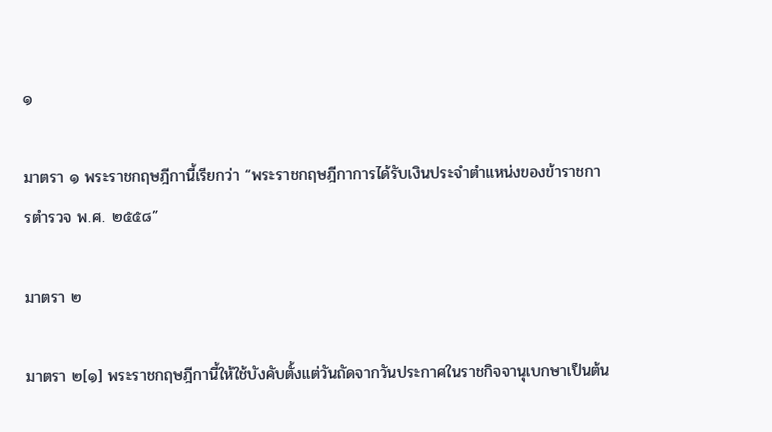๑

มาตรา ๑ พระราชกฤษฎีกานี้เรียกว่า “พระราชกฤษฎีกาการได้รับเงินประจำตำแหน่งของข้าราชการตำรวจ พ.ศ. ๒๕๕๘”

มาตรา ๒

มาตรา ๒[๑] พระราชกฤษฎีกานี้ให้ใช้บังคับตั้งแต่วันถัดจากวันประกาศในราชกิจจานุเบกษาเป็นต้น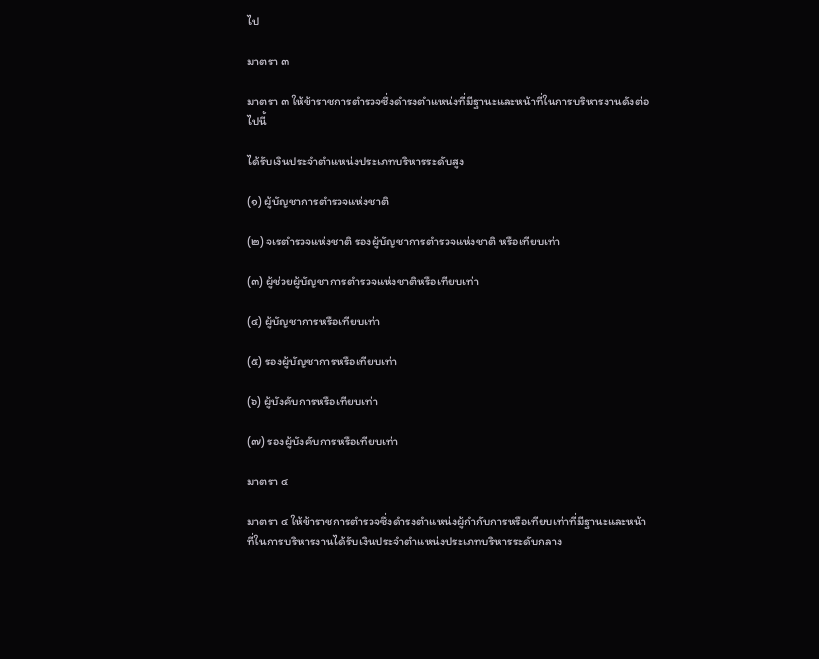ไป

มาตรา ๓

มาตรา ๓ ให้ข้าราชการตำรวจซึ่งดำรงตำแหน่งที่มีฐานะและหน้าที่ในการบริหารงานดังต่อไปนี้

ได้รับเงินประจำตำแหน่งประเภทบริหารระดับสูง

(๑) ผู้บัญชาการตำรวจแห่งชาติ

(๒) จเรตำรวจแห่งชาติ รองผู้บัญชาการตำรวจแห่งชาติ หรือเทียบเท่า

(๓) ผู้ช่วยผู้บัญชาการตำรวจแห่งชาติหรือเทียบเท่า

(๔) ผู้บัญชาการหรือเทียบเท่า

(๕) รองผู้บัญชาการหรือเทียบเท่า

(๖) ผู้บังคับการหรือเทียบเท่า

(๗) รองผู้บังคับการหรือเทียบเท่า

มาตรา ๔

มาตรา ๔ ให้ข้าราชการตำรวจซึ่งดำรงตำแหน่งผู้กำกับการหรือเทียบเท่าที่มีฐานะและหน้าที่ในการบริหารงานได้รับเงินประจำตำแหน่งประเภทบริหารระดับกลาง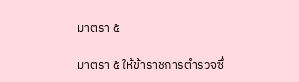มาตรา ๕

มาตรา ๕ ให้ข้าราชการตำรวจซึ่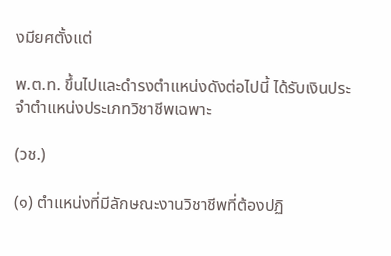งมียศตั้งแต่

พ.ต.ท. ขึ้นไปและดำรงตำแหน่งดังต่อไปนี้ ได้รับเงินประจำตำแหน่งประเภทวิชาชีพเฉพาะ

(วช.)

(๑) ตำแหน่งที่มีลักษณะงานวิชาชีพที่ต้องปฏิ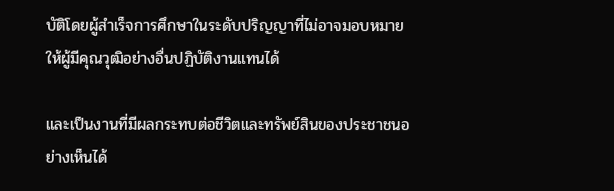บัติโดยผู้สำเร็จการศึกษาในระดับปริญญาที่ไม่อาจมอบหมายให้ผู้มีคุณวุฒิอย่างอื่นปฏิบัติงานแทนได้

และเป็นงานที่มีผลกระทบต่อชีวิตและทรัพย์สินของประชาชนอย่างเห็นได้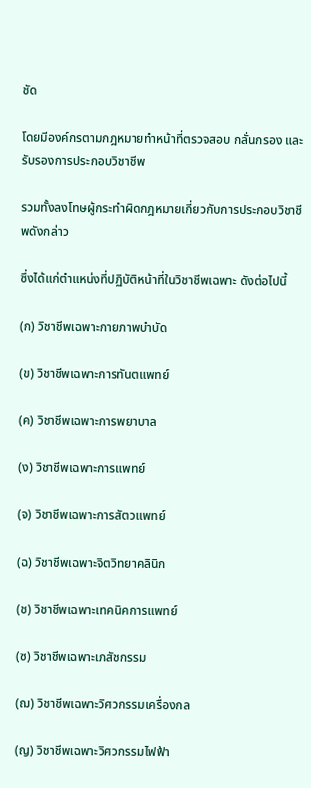ชัด

โดยมีองค์กรตามกฎหมายทำหน้าที่ตรวจสอบ กลั่นกรอง และรับรองการประกอบวิชาชีพ

รวมทั้งลงโทษผู้กระทำผิดกฎหมายเกี่ยวกับการประกอบวิชาชีพดังกล่าว

ซึ่งได้แก่ตำแหน่งที่ปฏิบัติหน้าที่ในวิชาชีพเฉพาะ ดังต่อไปนี้

(ก) วิชาชีพเฉพาะกายภาพบำบัด

(ข) วิชาชีพเฉพาะการทันตแพทย์

(ค) วิชาชีพเฉพาะการพยาบาล

(ง) วิชาชีพเฉพาะการแพทย์

(จ) วิชาชีพเฉพาะการสัตวแพทย์

(ฉ) วิชาชีพเฉพาะจิตวิทยาคลินิก

(ช) วิชาชีพเฉพาะเทคนิคการแพทย์

(ซ) วิชาชีพเฉพาะเภสัชกรรม

(ฌ) วิชาชีพเฉพาะวิศวกรรมเครื่องกล

(ญ) วิชาชีพเฉพาะวิศวกรรมไฟฟ้า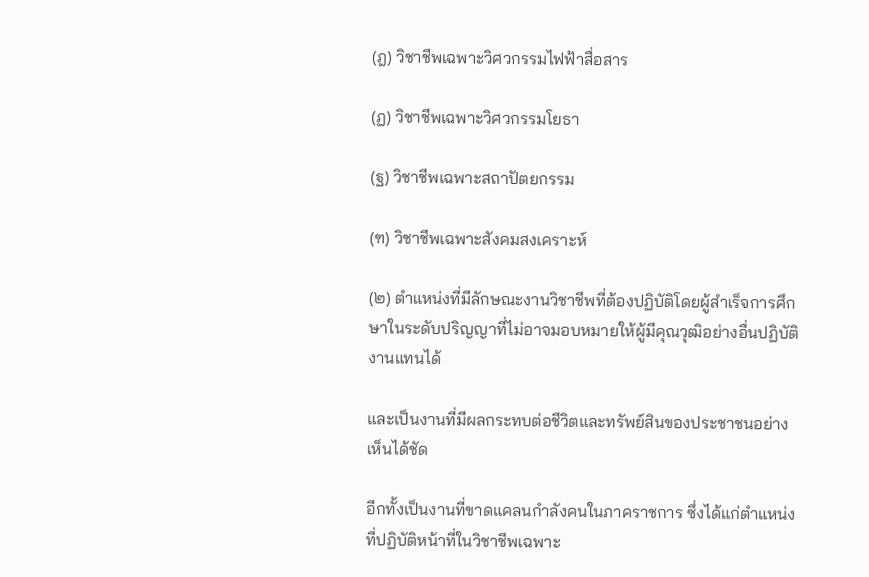(ฎ) วิชาชีพเฉพาะวิศวกรรมไฟฟ้าสื่อสาร

(ฏ) วิชาชีพเฉพาะวิศวกรรมโยธา

(ฐ) วิชาชีพเฉพาะสถาปัตยกรรม

(ฑ) วิชาชีพเฉพาะสังคมสงเคราะห์

(๒) ตำแหน่งที่มีลักษณะงานวิชาชีพที่ต้องปฏิบัติโดยผู้สำเร็จการศึกษาในระดับปริญญาที่ไม่อาจมอบหมายให้ผู้มีคุณวุฒิอย่างอื่นปฏิบัติงานแทนได้

และเป็นงานที่มีผลกระทบต่อชีวิตและทรัพย์สินของประชาชนอย่างเห็นได้ชัด

อีกทั้งเป็นงานที่ขาดแคลนกำลังคนในภาคราชการ ซึ่งได้แก่ตำแหน่งที่ปฏิบัติหน้าที่ในวิชาชีพเฉพาะ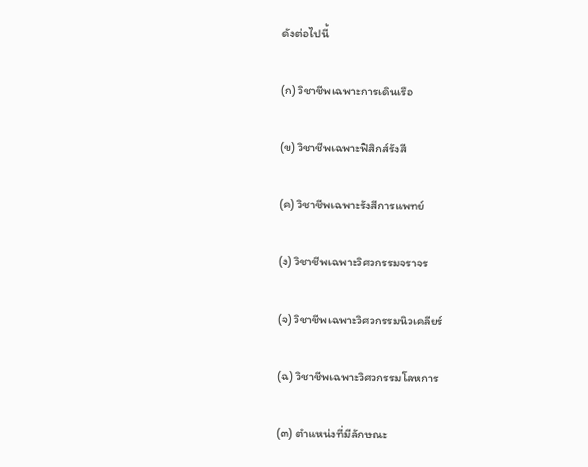ดังต่อไปนี้

(ก) วิชาชีพเฉพาะการเดินเรือ

(ข) วิชาชีพเฉพาะฟิสิกส์รังสี

(ค) วิชาชีพเฉพาะรังสีการแพทย์

(ง) วิชาชีพเฉพาะวิศวกรรมจราจร

(จ) วิชาชีพเฉพาะวิศวกรรมนิวเคลียร์

(ฉ) วิชาชีพเฉพาะวิศวกรรมโลหการ

(๓) ตำแหน่งที่มีลักษณะ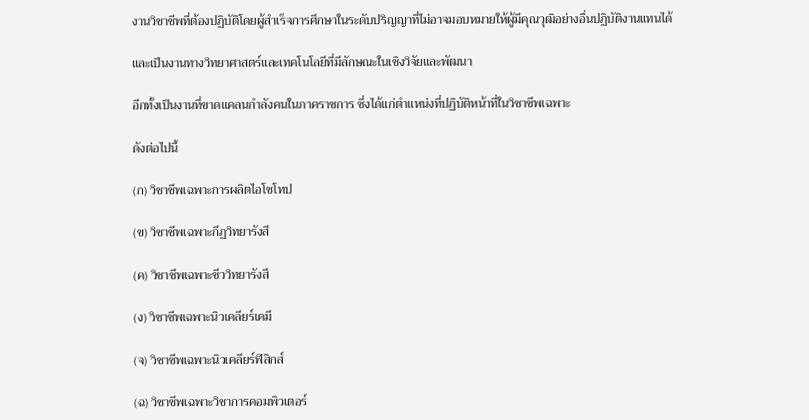งานวิชาชีพที่ต้องปฏิบัติโดยผู้สำเร็จการศึกษาในระดับปริญญาที่ไม่อาจมอบหมายให้ผู้มีคุณวุฒิอย่างอื่นปฏิบัติงานแทนได้

และเป็นงานทางวิทยาศาสตร์และเทคโนโลยีที่มีลักษณะในเชิงวิจัยและพัฒนา

อีกทั้งเป็นงานที่ขาดแคลนกำลังคนในภาคราชการ ซึ่งได้แก่ตำแหน่งที่ปฏิบัติหน้าที่ในวิชาชีพเฉพาะ

ดังต่อไปนี้

(ก) วิชาชีพเฉพาะการผลิตไอโซโทป

(ข) วิชาชีพเฉพาะกีฏวิทยารังสี

(ค) วิชาชีพเฉพาะชีววิทยารังสี

(ง) วิชาชีพเฉพาะนิวเคลียร์เคมี

(จ) วิชาชีพเฉพาะนิวเคลียร์ฟิสิกส์

(ฉ) วิชาชีพเฉพาะวิชาการคอมพิวเตอร์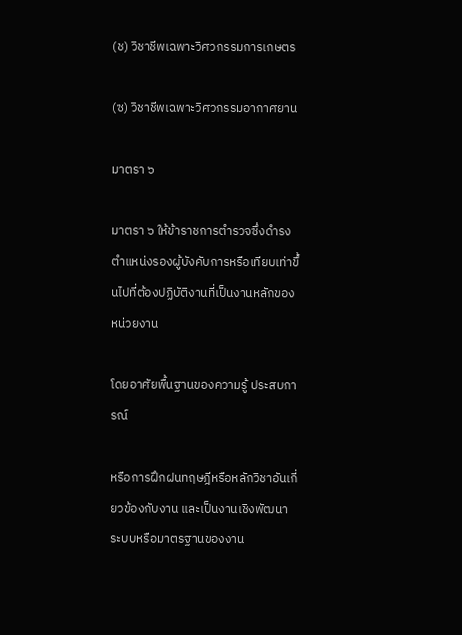(ช) วิชาชีพเฉพาะวิศวกรรมการเกษตร

(ซ) วิชาชีพเฉพาะวิศวกรรมอากาศยาน

มาตรา ๖

มาตรา ๖ ให้ข้าราชการตำรวจซึ่งดำรงตำแหน่งรองผู้บังคับการหรือเทียบเท่าขึ้นไปที่ต้องปฏิบัติงานที่เป็นงานหลักของหน่วยงาน

โดยอาศัยพื้นฐานของความรู้ ประสบการณ์

หรือการฝึกฝนทฤษฎีหรือหลักวิชาอันเกี่ยวข้องกับงาน และเป็นงานเชิงพัฒนาระบบหรือมาตรฐานของงาน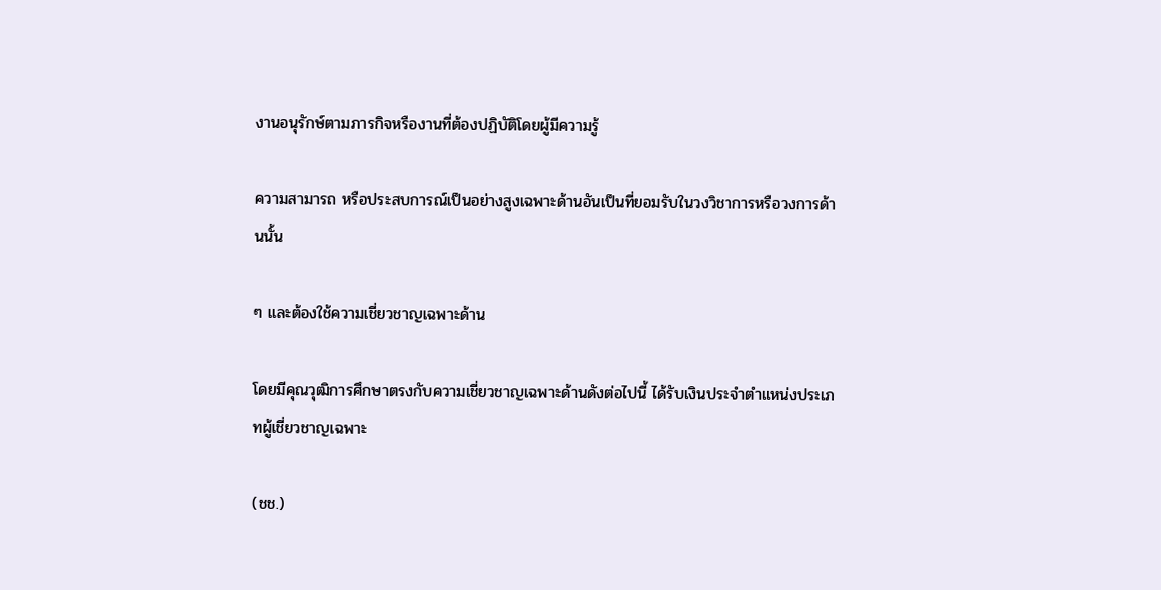งานอนุรักษ์ตามภารกิจหรืองานที่ต้องปฏิบัติโดยผู้มีความรู้

ความสามารถ หรือประสบการณ์เป็นอย่างสูงเฉพาะด้านอันเป็นที่ยอมรับในวงวิชาการหรือวงการด้านนั้น

ๆ และต้องใช้ความเชี่ยวชาญเฉพาะด้าน

โดยมีคุณวุฒิการศึกษาตรงกับความเชี่ยวชาญเฉพาะด้านดังต่อไปนี้ ได้รับเงินประจำตำแหน่งประเภทผู้เชี่ยวชาญเฉพาะ

(ชช.)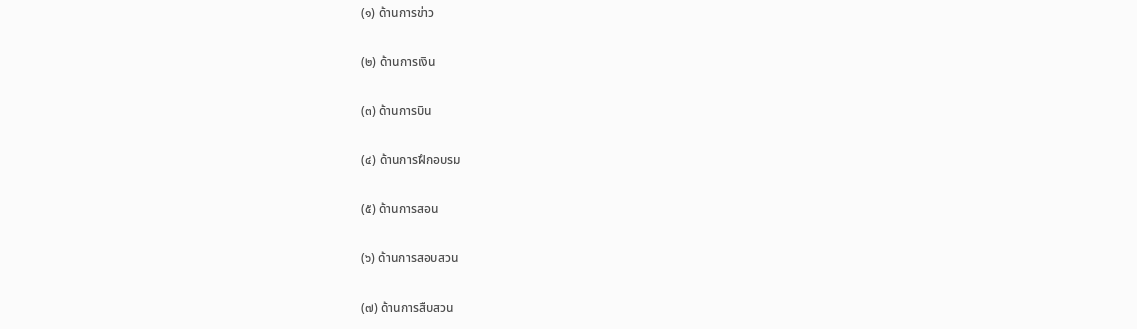(๑) ด้านการข่าว

(๒) ด้านการเงิน

(๓) ด้านการบิน

(๔) ด้านการฝึกอบรม

(๕) ด้านการสอน

(๖) ด้านการสอบสวน

(๗) ด้านการสืบสวน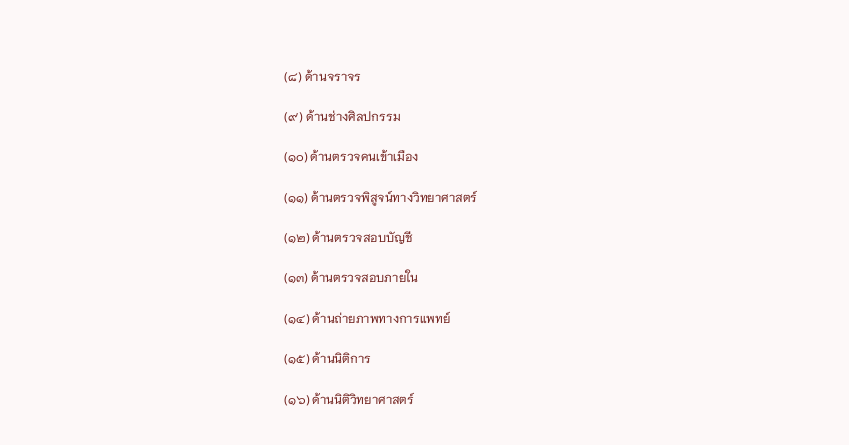(๘) ด้านจราจร

(๙) ด้านช่างศิลปกรรม

(๑๐) ด้านตรวจคนเข้าเมือง

(๑๑) ด้านตรวจพิสูจน์ทางวิทยาศาสตร์

(๑๒) ด้านตรวจสอบบัญชี

(๑๓) ด้านตรวจสอบภายใน

(๑๔) ด้านถ่ายภาพทางการแพทย์

(๑๕) ด้านนิติการ

(๑๖) ด้านนิติวิทยาศาสตร์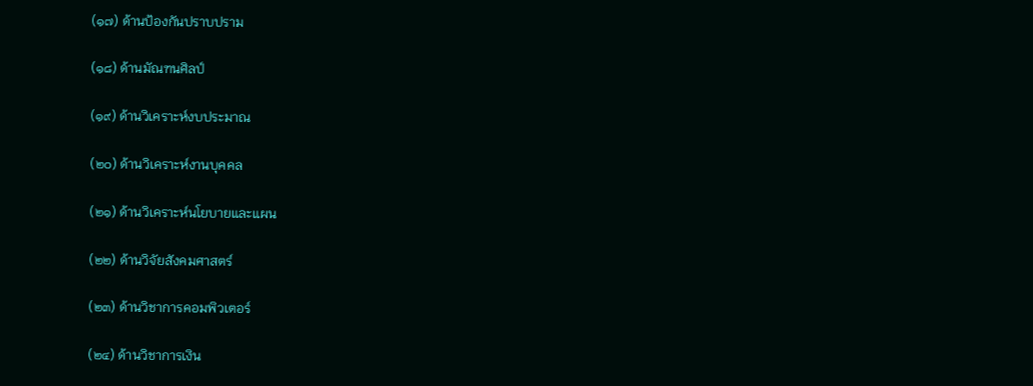(๑๗) ด้านป้องกันปราบปราม

(๑๘) ด้านมัณฑนศิลป์

(๑๙) ด้านวิเคราะห์งบประมาณ

(๒๐) ด้านวิเคราะห์งานบุคคล

(๒๑) ด้านวิเคราะห์นโยบายและแผน

(๒๒) ด้านวิจัยสังคมศาสตร์

(๒๓) ด้านวิชาการคอมพิวเตอร์

(๒๔) ด้านวิชาการเงิน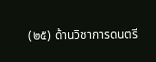(๒๕) ด้านวิชาการดนตรี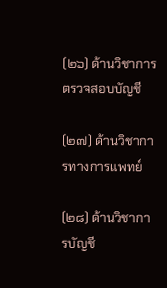(๒๖) ด้านวิชาการตรวจสอบบัญชี

(๒๗) ด้านวิชาการทางการแพทย์

(๒๘) ด้านวิชาการบัญชี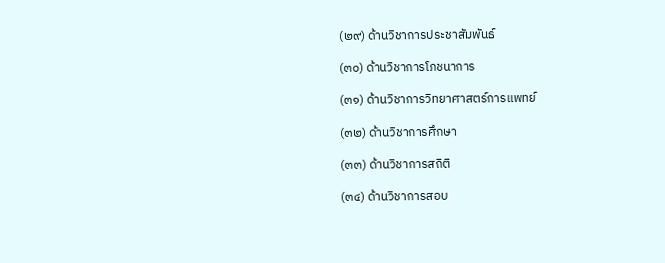(๒๙) ด้านวิชาการประชาสัมพันธ์

(๓๐) ด้านวิชาการโภชนาการ

(๓๑) ด้านวิชาการวิทยาศาสตร์การแพทย์

(๓๒) ด้านวิชาการศึกษา

(๓๓) ด้านวิชาการสถิติ

(๓๔) ด้านวิชาการสอบ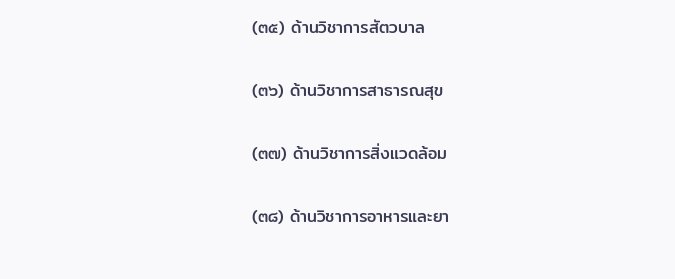(๓๕) ด้านวิชาการสัตวบาล

(๓๖) ด้านวิชาการสาธารณสุข

(๓๗) ด้านวิชาการสิ่งแวดล้อม

(๓๘) ด้านวิชาการอาหารและยา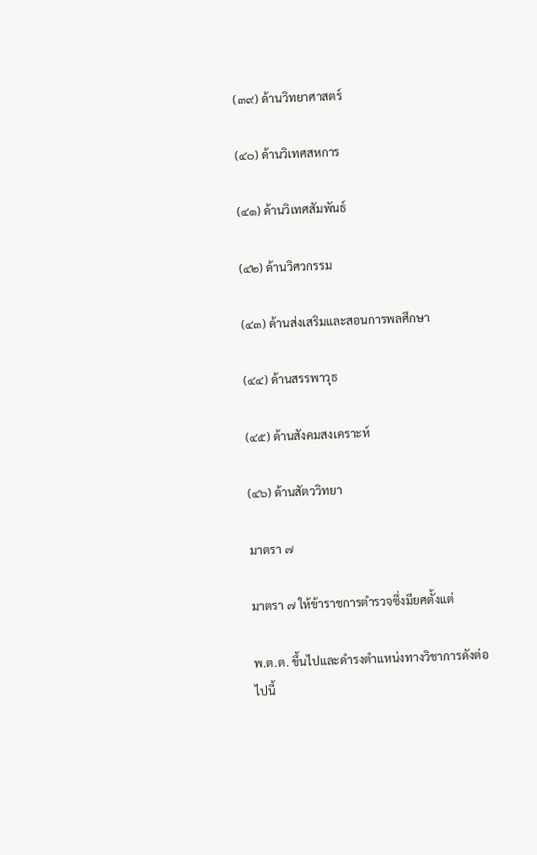(๓๙) ด้านวิทยาศาสตร์

(๔๐) ด้านวิเทศสหการ

(๔๑) ด้านวิเทศสัมพันธ์

(๔๒) ด้านวิศวกรรม

(๔๓) ด้านส่งเสริมและสอนการพลศึกษา

(๔๔) ด้านสรรพาวุธ

(๔๕) ด้านสังคมสงเคราะห์

(๔๖) ด้านสัตววิทยา

มาตรา ๗

มาตรา ๗ ให้ข้าราชการตำรวจซึ่งมียศตั้งแต่

พ.ต.ต. ขึ้นไปและดำรงตำแหน่งทางวิชาการดังต่อไปนี้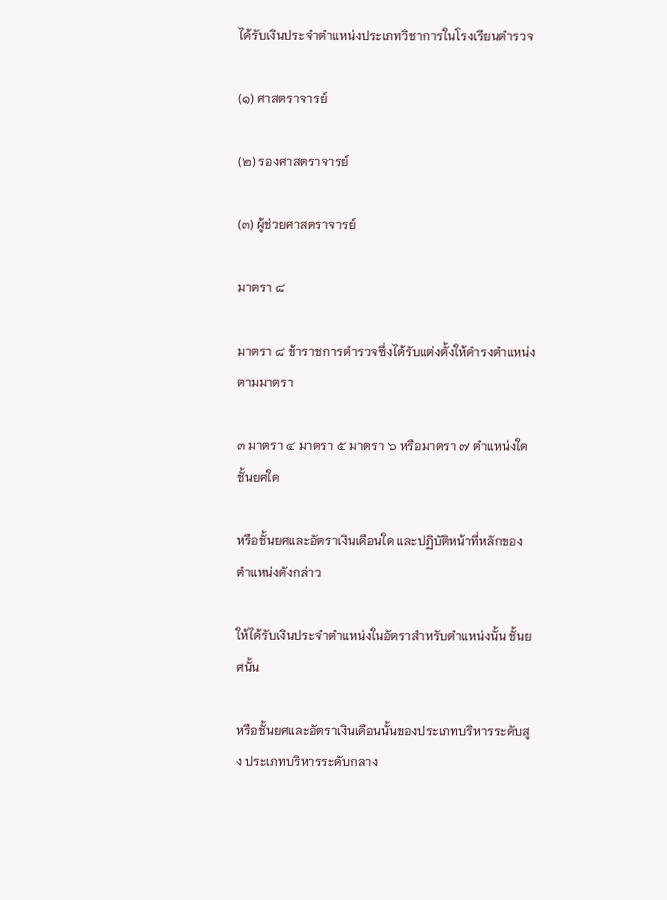ได้รับเงินประจำตำแหน่งประเภทวิชาการในโรงเรียนตำรวจ

(๑) ศาสตราจารย์

(๒) รองศาสตราจารย์

(๓) ผู้ช่วยศาสตราจารย์

มาตรา ๘

มาตรา ๘ ข้าราชการตำรวจซึ่งได้รับแต่งตั้งให้ดำรงตำแหน่งตามมาตรา

๓ มาตรา ๔ มาตรา ๕ มาตรา ๖ หรือมาตรา ๗ ตำแหน่งใด ชั้นยศใด

หรือชั้นยศและอัตราเงินเดือนใด และปฏิบัติหน้าที่หลักของตำแหน่งดังกล่าว

ให้ได้รับเงินประจำตำแหน่งในอัตราสำหรับตำแหน่งนั้น ชั้นยศนั้น

หรือชั้นยศและอัตราเงินเดือนนั้นของประเภทบริหารระดับสูง ประเภทบริหารระดับกลาง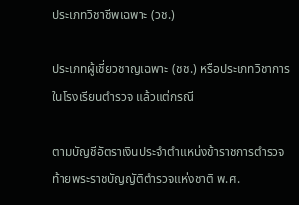ประเภทวิชาชีพเฉพาะ (วช.)

ประเภทผู้เชี่ยวชาญเฉพาะ (ชช.) หรือประเภทวิชาการในโรงเรียนตำรวจ แล้วแต่กรณี

ตามบัญชีอัตราเงินประจำตำแหน่งข้าราชการตำรวจ ท้ายพระราชบัญญัติตำรวจแห่งชาติ พ.ศ.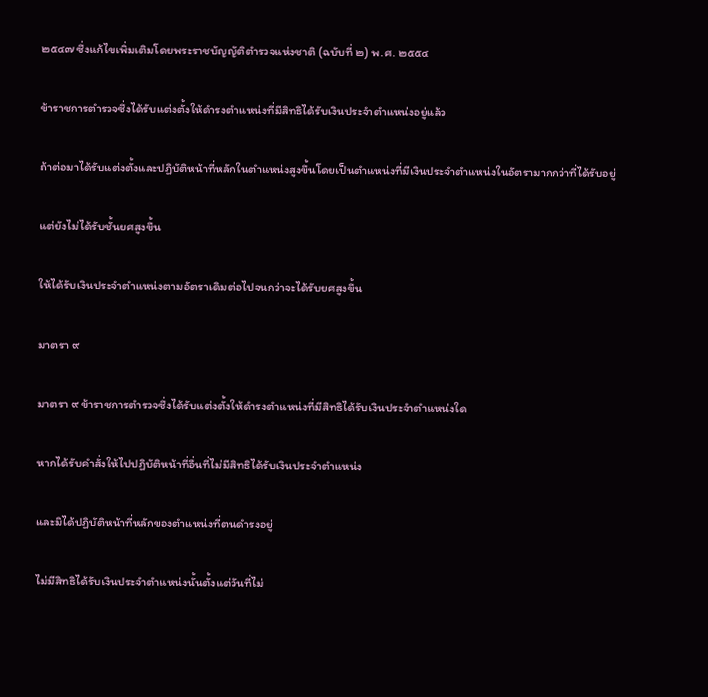๒๕๔๗ ซึ่งแก้ไขเพิ่มเติมโดยพระราชบัญญัติตำรวจแห่งชาติ (ฉบับที่ ๒) พ.ศ. ๒๕๕๔

ข้าราชการตำรวจซึ่งได้รับแต่งตั้งให้ดำรงตำแหน่งที่มีสิทธิได้รับเงินประจำตำแหน่งอยู่แล้ว

ถ้าต่อมาได้รับแต่งตั้งและปฏิบัติหน้าที่หลักในตำแหน่งสูงขึ้นโดยเป็นตำแหน่งที่มีเงินประจำตำแหน่งในอัตรามากกว่าที่ได้รับอยู่

แต่ยังไม่ได้รับชั้นยศสูงขึ้น

ให้ได้รับเงินประจำตำแหน่งตามอัตราเดิมต่อไปจนกว่าจะได้รับยศสูงขึ้น

มาตรา ๙

มาตรา ๙ ข้าราชการตำรวจซึ่งได้รับแต่งตั้งให้ดำรงตำแหน่งที่มีสิทธิได้รับเงินประจำตำแหน่งใด

หากได้รับคำสั่งให้ไปปฏิบัติหน้าที่อื่นที่ไม่มีสิทธิได้รับเงินประจำตำแหน่ง

และมิได้ปฏิบัติหน้าที่หลักของตำแหน่งที่ตนดำรงอยู่

ไม่มีสิทธิได้รับเงินประจำตำแหน่งนั้นตั้งแต่วันที่ไม่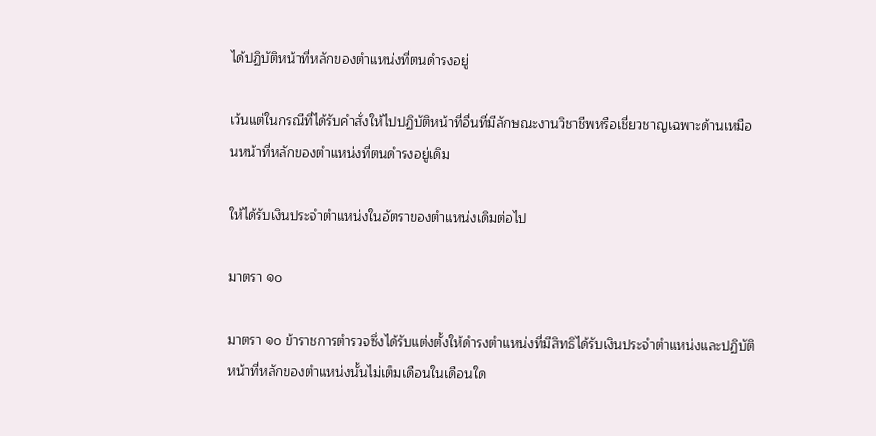ได้ปฏิบัติหน้าที่หลักของตำแหน่งที่ตนดำรงอยู่

เว้นแต่ในกรณีที่ได้รับคำสั่งให้ไปปฏิบัติหน้าที่อื่นที่มีลักษณะงานวิชาชีพหรือเชี่ยวชาญเฉพาะด้านเหมือนหน้าที่หลักของตำแหน่งที่ตนดำรงอยู่เดิม

ให้ได้รับเงินประจำตำแหน่งในอัตราของตำแหน่งเดิมต่อไป

มาตรา ๑๐

มาตรา ๑๐ ข้าราชการตำรวจซึ่งได้รับแต่งตั้งให้ดำรงตำแหน่งที่มีสิทธิได้รับเงินประจำตำแหน่งและปฏิบัติหน้าที่หลักของตำแหน่งนั้นไม่เต็มเดือนในเดือนใด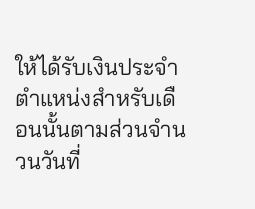ให้ได้รับเงินประจำตำแหน่งสำหรับเดือนนั้นตามส่วนจำนวนวันที่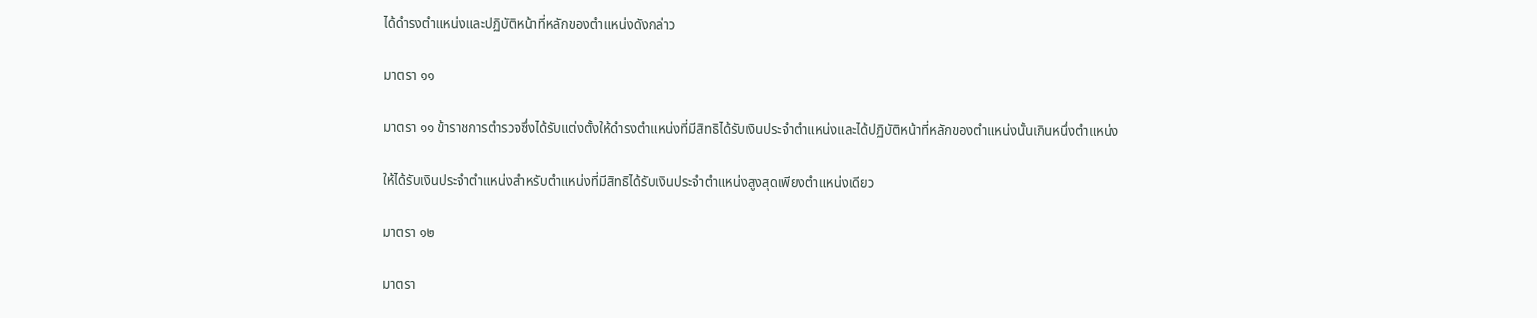ได้ดำรงตำแหน่งและปฏิบัติหน้าที่หลักของตำแหน่งดังกล่าว

มาตรา ๑๑

มาตรา ๑๑ ข้าราชการตำรวจซึ่งได้รับแต่งตั้งให้ดำรงตำแหน่งที่มีสิทธิได้รับเงินประจำตำแหน่งและได้ปฏิบัติหน้าที่หลักของตำแหน่งนั้นเกินหนึ่งตำแหน่ง

ให้ได้รับเงินประจำตำแหน่งสำหรับตำแหน่งที่มีสิทธิได้รับเงินประจำตำแหน่งสูงสุดเพียงตำแหน่งเดียว

มาตรา ๑๒

มาตรา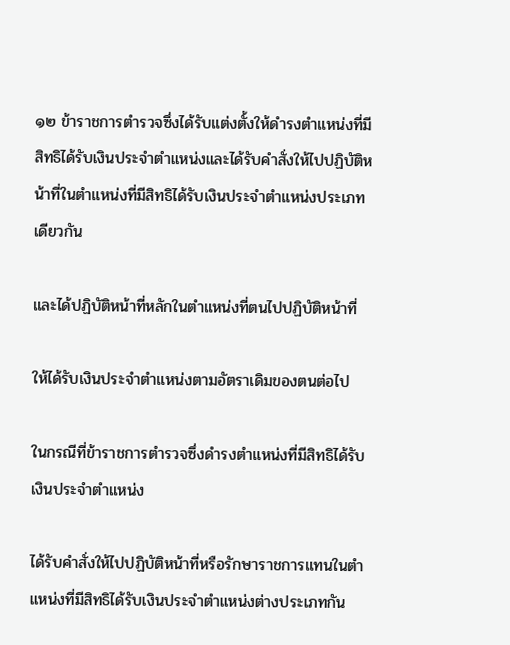๑๒ ข้าราชการตำรวจซึ่งได้รับแต่งตั้งให้ดำรงตำแหน่งที่มีสิทธิได้รับเงินประจำตำแหน่งและได้รับคำสั่งให้ไปปฏิบัติหน้าที่ในตำแหน่งที่มีสิทธิได้รับเงินประจำตำแหน่งประเภทเดียวกัน

และได้ปฏิบัติหน้าที่หลักในตำแหน่งที่ตนไปปฏิบัติหน้าที่

ให้ได้รับเงินประจำตำแหน่งตามอัตราเดิมของตนต่อไป

ในกรณีที่ข้าราชการตำรวจซึ่งดำรงตำแหน่งที่มีสิทธิได้รับเงินประจำตำแหน่ง

ได้รับคำสั่งให้ไปปฏิบัติหน้าที่หรือรักษาราชการแทนในตำแหน่งที่มีสิทธิได้รับเงินประจำตำแหน่งต่างประเภทกัน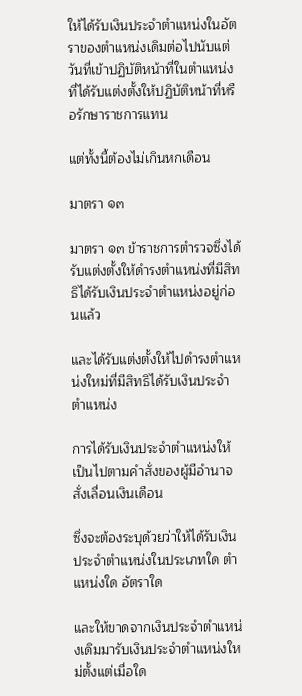ให้ได้รับเงินประจำตำแหน่งในอัตราของตำแหน่งเดิมต่อไปนับแต่วันที่เข้าปฏิบัติหน้าที่ในตำแหน่งที่ได้รับแต่งตั้งให้ปฏิบัติหน้าที่หรือรักษาราชการแทน

แต่ทั้งนี้ต้องไม่เกินหกเดือน

มาตรา ๑๓

มาตรา ๑๓ ข้าราชการตำรวจซึ่งได้รับแต่งตั้งให้ดำรงตำแหน่งที่มีสิทธิได้รับเงินประจำตำแหน่งอยู่ก่อนแล้ว

และได้รับแต่งตั้งให้ไปดำรงตำแหน่งใหม่ที่มีสิทธิได้รับเงินประจำตำแหน่ง

การได้รับเงินประจำตำแหน่งให้เป็นไปตามคำสั่งของผู้มีอำนาจสั่งเลื่อนเงินเดือน

ซึ่งจะต้องระบุด้วยว่าให้ได้รับเงินประจำตำแหน่งในประเภทใด ตำแหน่งใด อัตราใด

และให้ขาดจากเงินประจำตำแหน่งเดิมมารับเงินประจำตำแหน่งใหม่ตั้งแต่เมื่อใด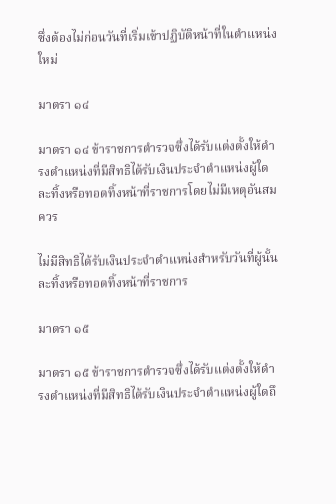ซึ่งต้องไม่ก่อนวันที่เริ่มเข้าปฏิบัติหน้าที่ในตำแหน่งใหม่

มาตรา ๑๔

มาตรา ๑๔ ข้าราชการตำรวจซึ่งได้รับแต่งตั้งให้ดำรงตำแหน่งที่มีสิทธิได้รับเงินประจำตำแหน่งผู้ใดละทิ้งหรือทอดทิ้งหน้าที่ราชการโดยไม่มีเหตุอันสมควร

ไม่มีสิทธิได้รับเงินประจำตำแหน่งสำหรับวันที่ผู้นั้นละทิ้งหรือทอดทิ้งหน้าที่ราชการ

มาตรา ๑๕

มาตรา ๑๕ ข้าราชการตำรวจซึ่งได้รับแต่งตั้งให้ดำรงตำแหน่งที่มีสิทธิได้รับเงินประจำตำแหน่งผู้ใดถึ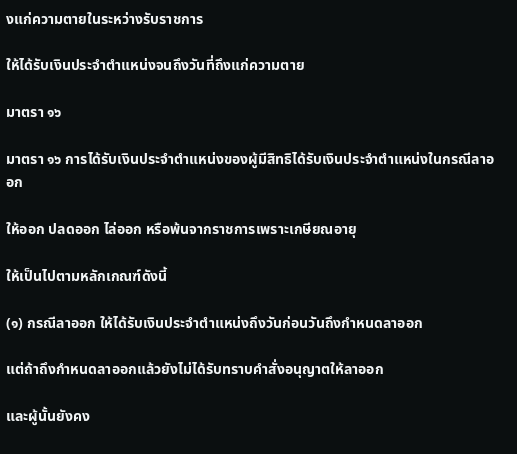งแก่ความตายในระหว่างรับราชการ

ให้ได้รับเงินประจำตำแหน่งจนถึงวันที่ถึงแก่ความตาย

มาตรา ๑๖

มาตรา ๑๖ การได้รับเงินประจำตำแหน่งของผู้มีสิทธิได้รับเงินประจำตำแหน่งในกรณีลาออก

ให้ออก ปลดออก ไล่ออก หรือพ้นจากราชการเพราะเกษียณอายุ

ให้เป็นไปตามหลักเกณฑ์ดังนี้

(๑) กรณีลาออก ให้ได้รับเงินประจำตำแหน่งถึงวันก่อนวันถึงกำหนดลาออก

แต่ถ้าถึงกำหนดลาออกแล้วยังไม่ได้รับทราบคำสั่งอนุญาตให้ลาออก

และผู้นั้นยังคง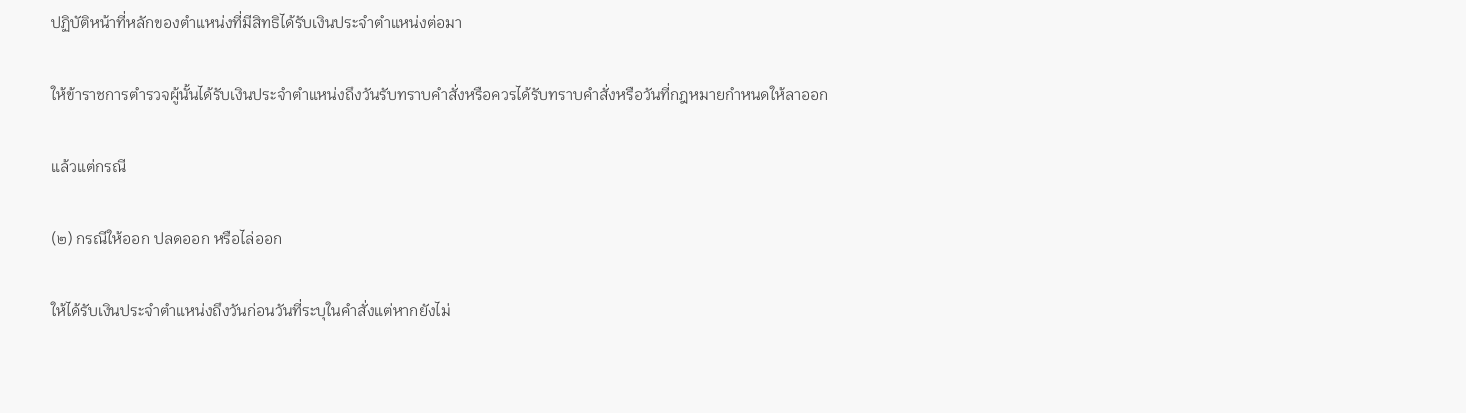ปฏิบัติหน้าที่หลักของตำแหน่งที่มีสิทธิได้รับเงินประจำตำแหน่งต่อมา

ให้ข้าราชการตำรวจผู้นั้นได้รับเงินประจำตำแหน่งถึงวันรับทราบคำสั่งหรือควรได้รับทราบคำสั่งหรือวันที่กฎหมายกำหนดให้ลาออก

แล้วแต่กรณี

(๒) กรณีให้ออก ปลดออก หรือไล่ออก

ให้ได้รับเงินประจำตำแหน่งถึงวันก่อนวันที่ระบุในคำสั่งแต่หากยังไม่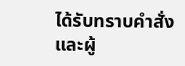ได้รับทราบคำสั่งและผู้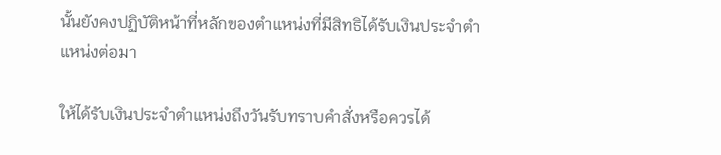นั้นยังคงปฏิบัติหน้าที่หลักของตำแหน่งที่มีสิทธิได้รับเงินประจำตำแหน่งต่อมา

ให้ได้รับเงินประจำตำแหน่งถึงวันรับทราบคำสั่งหรือควรได้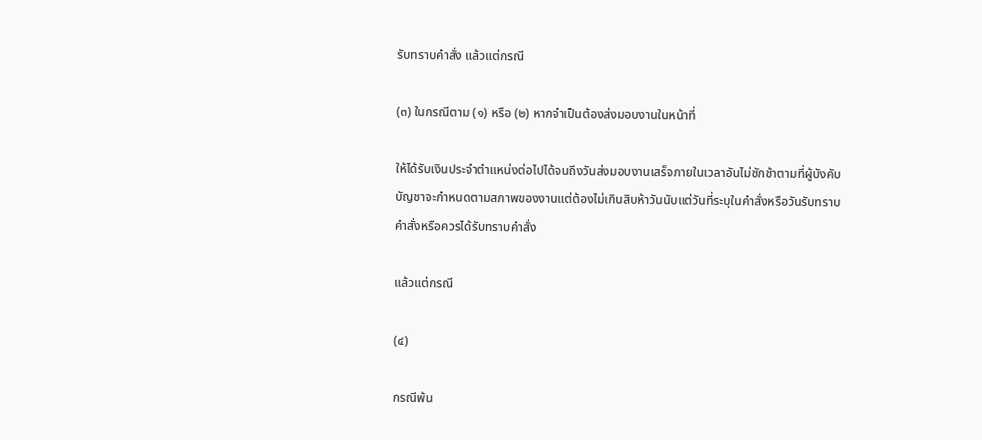รับทราบคำสั่ง แล้วแต่กรณี

(๓) ในกรณีตาม (๑) หรือ (๒) หากจำเป็นต้องส่งมอบงานในหน้าที่

ให้ได้รับเงินประจำตำแหน่งต่อไปได้จนถึงวันส่งมอบงานเสร็จภายในเวลาอันไม่ชักช้าตามที่ผู้บังคับบัญชาจะกำหนดตามสภาพของงานแต่ต้องไม่เกินสิบห้าวันนับแต่วันที่ระบุในคำสั่งหรือวันรับทราบคำสั่งหรือควรได้รับทราบคำสั่ง

แล้วแต่กรณี

(๔)

กรณีพ้น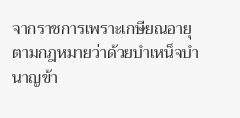จากราชการเพราะเกษียณอายุตามกฎหมายว่าด้วยบำเหน็จบำนาญข้า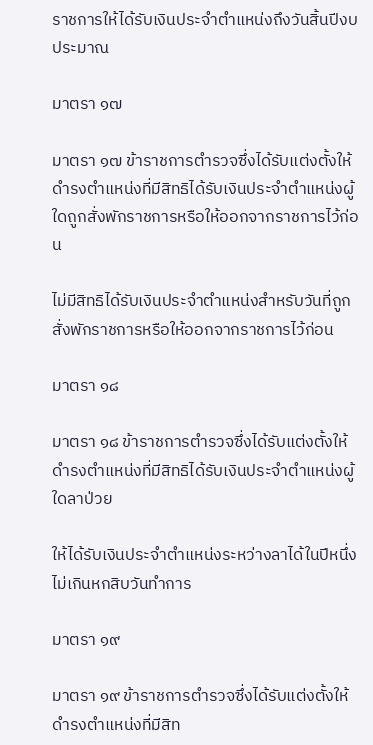ราชการให้ได้รับเงินประจำตำแหน่งถึงวันสิ้นปีงบประมาณ

มาตรา ๑๗

มาตรา ๑๗ ข้าราชการตำรวจซึ่งได้รับแต่งตั้งให้ดำรงตำแหน่งที่มีสิทธิได้รับเงินประจำตำแหน่งผู้ใดถูกสั่งพักราชการหรือให้ออกจากราชการไว้ก่อน

ไม่มีสิทธิได้รับเงินประจำตำแหน่งสำหรับวันที่ถูกสั่งพักราชการหรือให้ออกจากราชการไว้ก่อน

มาตรา ๑๘

มาตรา ๑๘ ข้าราชการตำรวจซึ่งได้รับแต่งตั้งให้ดำรงตำแหน่งที่มีสิทธิได้รับเงินประจำตำแหน่งผู้ใดลาป่วย

ให้ได้รับเงินประจำตำแหน่งระหว่างลาได้ในปีหนึ่งไม่เกินหกสิบวันทำการ

มาตรา ๑๙

มาตรา ๑๙ ข้าราชการตำรวจซึ่งได้รับแต่งตั้งให้ดำรงตำแหน่งที่มีสิท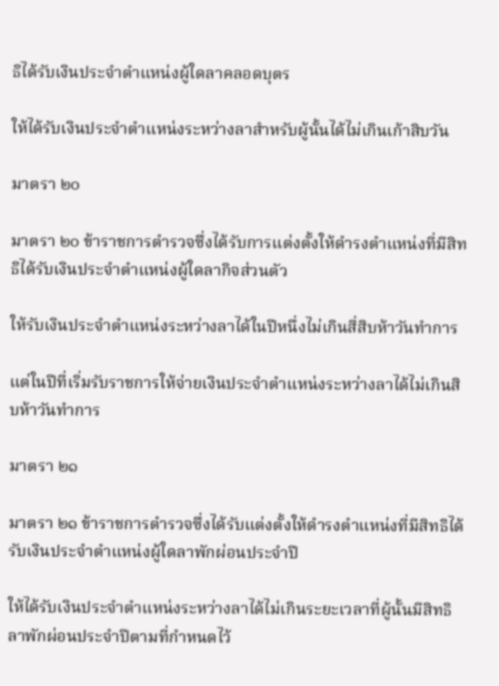ธิได้รับเงินประจำตำแหน่งผู้ใดลาคลอดบุตร

ให้ได้รับเงินประจำตำแหน่งระหว่างลาสำหรับผู้นั้นได้ไม่เกินเก้าสิบวัน

มาตรา ๒๐

มาตรา ๒๐ ข้าราชการตำรวจซึ่งได้รับการแต่งตั้งให้ดำรงตำแหน่งที่มีสิทธิได้รับเงินประจำตำแหน่งผู้ใดลากิจส่วนตัว

ให้รับเงินประจำตำแหน่งระหว่างลาได้ในปีหนึ่งไม่เกินสี่สิบห้าวันทำการ

แต่ในปีที่เริ่มรับราชการให้จ่ายเงินประจำตำแหน่งระหว่างลาได้ไม่เกินสิบห้าวันทำการ

มาตรา ๒๑

มาตรา ๒๑ ข้าราชการตำรวจซึ่งได้รับแต่งตั้งให้ดำรงตำแหน่งที่มีสิทธิได้รับเงินประจำตำแหน่งผู้ใดลาพักผ่อนประจำปี

ให้ได้รับเงินประจำตำแหน่งระหว่างลาได้ไม่เกินระยะเวลาที่ผู้นั้นมีสิทธิลาพักผ่อนประจำปีตามที่กำหนดไว้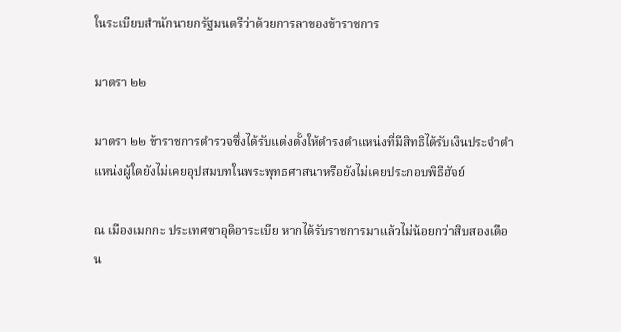ในระเบียบสำนักนายกรัฐมนตรีว่าด้วยการลาของข้าราชการ

มาตรา ๒๒

มาตรา ๒๒ ข้าราชการตำรวจซึ่งได้รับแต่งตั้งให้ดำรงตำแหน่งที่มีสิทธิได้รับเงินประจำตำแหน่งผู้ใดยังไม่เคยอุปสมบทในพระพุทธศาสนาหรือยังไม่เคยประกอบพิธีฮัจย์

ณ เมืองเมกกะ ประเทศซาอุดิอาระเบีย หากได้รับราชการมาแล้วไม่น้อยกว่าสิบสองเดือน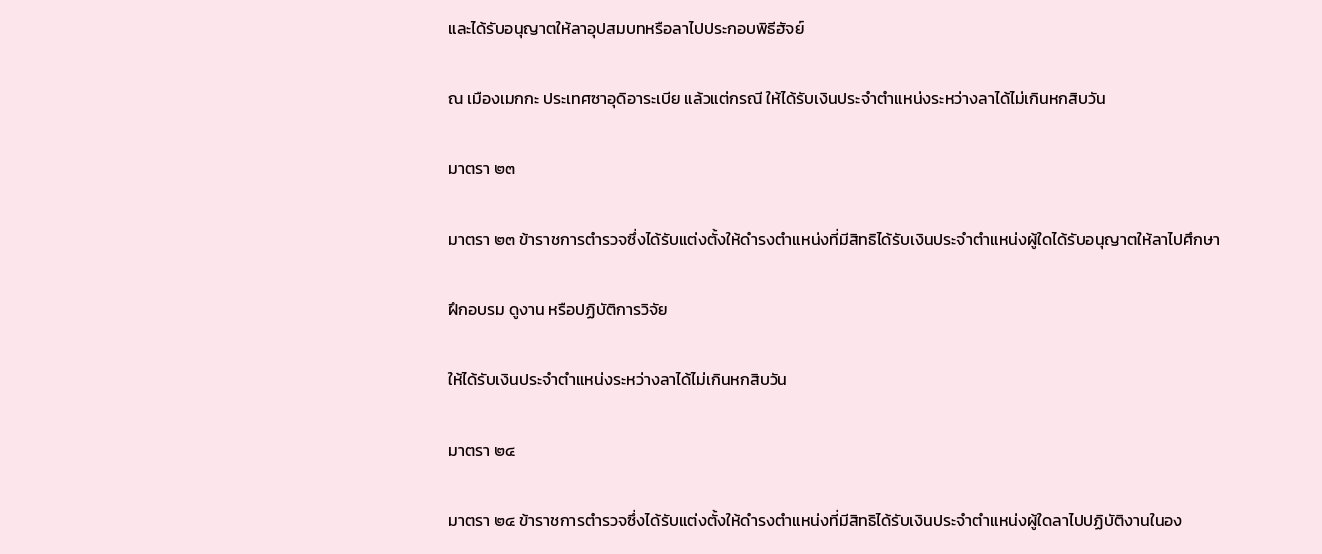และได้รับอนุญาตให้ลาอุปสมบทหรือลาไปประกอบพิธีฮัจย์

ณ เมืองเมกกะ ประเทศซาอุดิอาระเบีย แล้วแต่กรณี ให้ได้รับเงินประจำตำแหน่งระหว่างลาได้ไม่เกินหกสิบวัน

มาตรา ๒๓

มาตรา ๒๓ ข้าราชการตำรวจซึ่งได้รับแต่งตั้งให้ดำรงตำแหน่งที่มีสิทธิได้รับเงินประจำตำแหน่งผู้ใดได้รับอนุญาตให้ลาไปศึกษา

ฝึกอบรม ดูงาน หรือปฏิบัติการวิจัย

ให้ได้รับเงินประจำตำแหน่งระหว่างลาได้ไม่เกินหกสิบวัน

มาตรา ๒๔

มาตรา ๒๔ ข้าราชการตำรวจซึ่งได้รับแต่งตั้งให้ดำรงตำแหน่งที่มีสิทธิได้รับเงินประจำตำแหน่งผู้ใดลาไปปฏิบัติงานในอง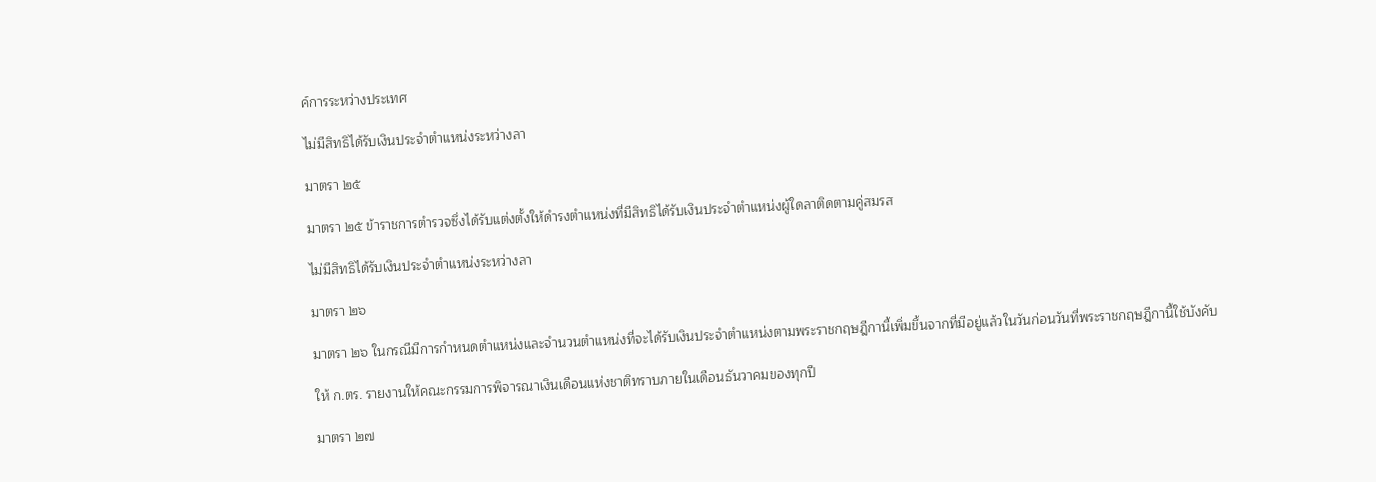ค์การระหว่างประเทศ

ไม่มีสิทธิได้รับเงินประจำตำแหน่งระหว่างลา

มาตรา ๒๕

มาตรา ๒๕ ข้าราชการตำรวจซึ่งได้รับแต่งตั้งให้ดำรงตำแหน่งที่มีสิทธิได้รับเงินประจำตำแหน่งผู้ใดลาติดตามคู่สมรส

ไม่มีสิทธิได้รับเงินประจำตำแหน่งระหว่างลา

มาตรา ๒๖

มาตรา ๒๖ ในกรณีมีการกำหนดตำแหน่งและจำนวนตำแหน่งที่จะได้รับเงินประจำตำแหน่งตามพระราชกฤษฎีกานี้เพิ่มขึ้นจากที่มีอยู่แล้วในวันก่อนวันที่พระราชกฤษฎีกานี้ใช้บังคับ

ให้ ก.ตร. รายงานให้คณะกรรมการพิจารณาเงินเดือนแห่งชาติทราบภายในเดือนธันวาคมของทุกปี

มาตรา ๒๗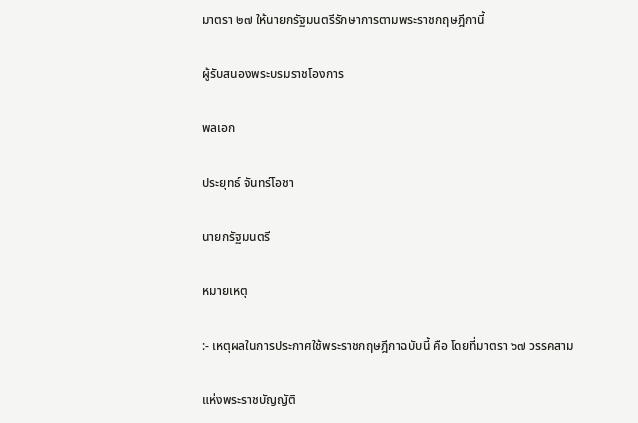มาตรา ๒๗ ให้นายกรัฐมนตรีรักษาการตามพระราชกฤษฎีกานี้

ผู้รับสนองพระบรมราชโองการ

พลเอก

ประยุทธ์ จันทร์โอชา

นายกรัฐมนตรี

หมายเหตุ

:- เหตุผลในการประกาศใช้พระราชกฤษฎีกาฉบับนี้ คือ โดยที่มาตรา ๖๗ วรรคสาม

แห่งพระราชบัญญัติ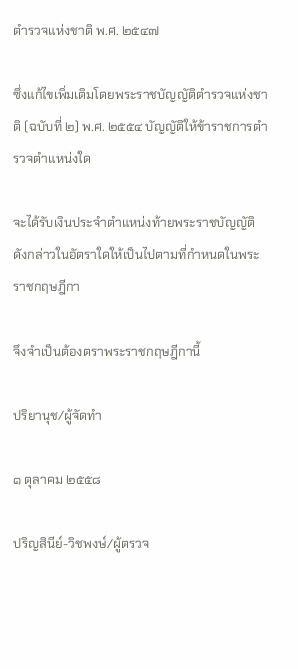ตำรวจแห่งชาติ พ.ศ. ๒๕๔๗

ซึ่งแก้ไขเพิ่มเติมโดยพระราชบัญญัติตำรวจแห่งชาติ (ฉบับที่ ๒) พ.ศ. ๒๕๕๔ บัญญัติให้ข้าราชการตำรวจตำแหน่งใด

จะได้รับเงินประจำตำแหน่งท้ายพระราชบัญญัติดังกล่าวในอัตราใดให้เป็นไปตามที่กำหนดในพระราชกฤษฎีกา

จึงจำเป็นต้องตราพระราชกฤษฎีกานี้

ปริยานุช/ผู้จัดทำ

๑ ตุลาคม ๒๕๕๘

ปริญสินีย์-วิชพงษ์/ผู้ตรวจ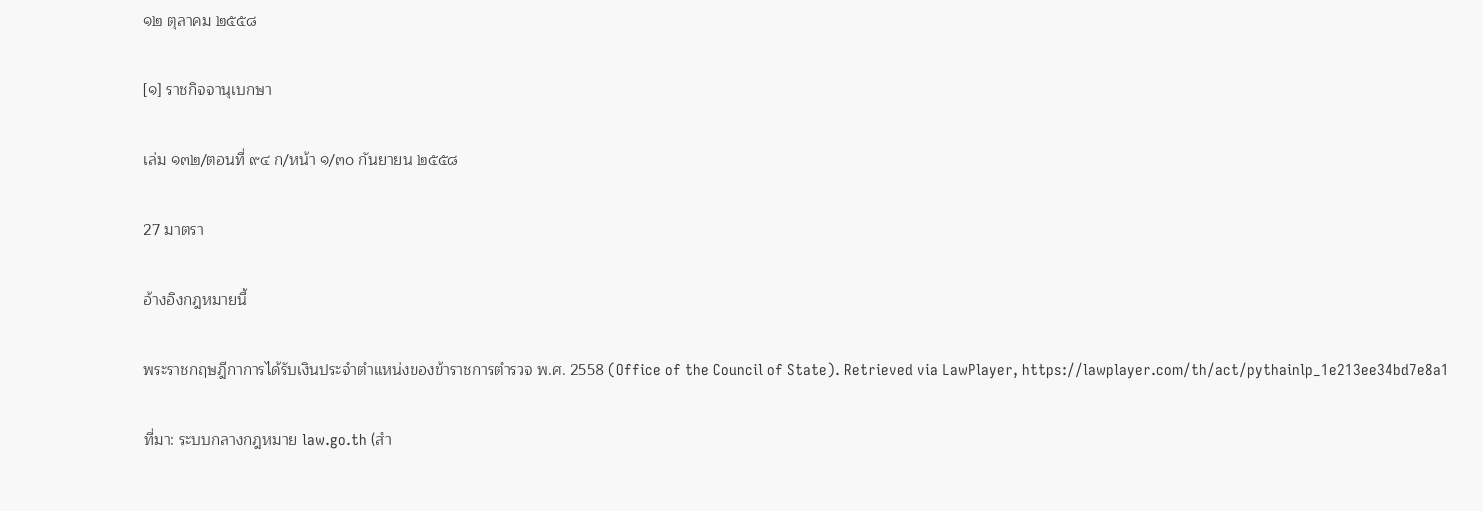๑๒ ตุลาคม ๒๕๕๘

[๑] ราชกิจจานุเบกษา

เล่ม ๑๓๒/ตอนที่ ๙๔ ก/หน้า ๑/๓๐ กันยายน ๒๕๕๘

27 มาตรา

อ้างอิงกฎหมายนี้

พระราชกฤษฎีกาการได้รับเงินประจำตำแหน่งของข้าราชการตำรวจ พ.ศ. 2558 (Office of the Council of State). Retrieved via LawPlayer, https://lawplayer.com/th/act/pythainlp_1e213ee34bd7e8a1

ที่มา: ระบบกลางกฎหมาย law.go.th (สำ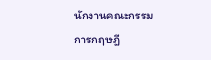นักงานคณะกรรมการกฤษฎี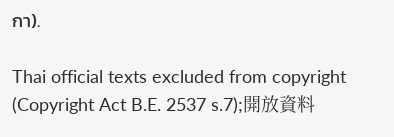กา).

Thai official texts excluded from copyright (Copyright Act B.E. 2537 s.7);開放資料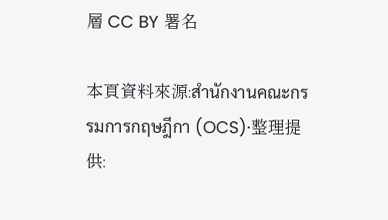層 CC BY 署名

本頁資料來源:สำนักงานคณะกรรมการกฤษฎีกา (OCS)·整理提供: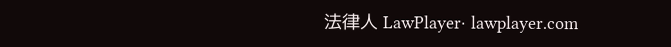法律人 LawPlayer· lawplayer.com